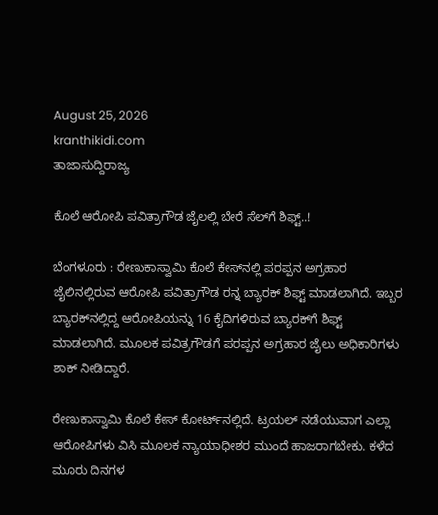August 25, 2026
kranthikidi.com
ತಾಜಾಸುದ್ದಿರಾಜ್ಯ

ಕೊಲೆ ಆರೋಪಿ ಪವಿತ್ರಾಗೌಡ ಜೈಲಲ್ಲಿ ಬೇರೆ ಸೆಲ್‌ಗೆ ಶಿಫ್ಟ್‌..!

ಬೆಂಗಳೂರು : ರೇಣುಕಾಸ್ವಾಮಿ ಕೊಲೆ ಕೇಸ್‌ನಲ್ಲಿ ಪರಪ್ಪನ ಅಗ್ರಹಾರ ಜೈಲಿನಲ್ಲಿರುವ ಆರೋಪಿ ಪವಿತ್ರಾಗೌಡ ರನ್ನ ಬ್ಯಾರಕ್ ಶಿಫ್ಟ್ ಮಾಡಲಾಗಿದೆ. ಇಬ್ಬರ ಬ್ಯಾರಕ್‌ನಲ್ಲಿದ್ದ ಆರೋಪಿಯನ್ನು 16 ಕೈದಿಗಳಿರುವ ಬ್ಯಾರಕ್‌ಗೆ ಶಿಫ್ಟ್ ಮಾಡಲಾಗಿದೆ. ಮೂಲಕ ಪವಿತ್ರಗೌಡಗೆ ಪರಪ್ಪನ ಅಗ್ರಹಾರ ಜೈಲು ಅಧಿಕಾರಿಗಳು ಶಾಕ್ ನೀಡಿದ್ದಾರೆ.

ರೇಣುಕಾಸ್ವಾಮಿ ಕೊಲೆ ಕೇಸ್ ಕೋರ್ಟ್‌ನಲ್ಲಿದೆ. ಟ್ರಯಲ್ ನಡೆಯುವಾಗ ಎಲ್ಲಾ ಆರೋಪಿಗಳು ವಿಸಿ ಮೂಲಕ ನ್ಯಾಯಾಧೀಶರ ಮುಂದೆ ಹಾಜರಾಗಬೇಕು. ಕಳೆದ ಮೂರು ದಿನಗಳ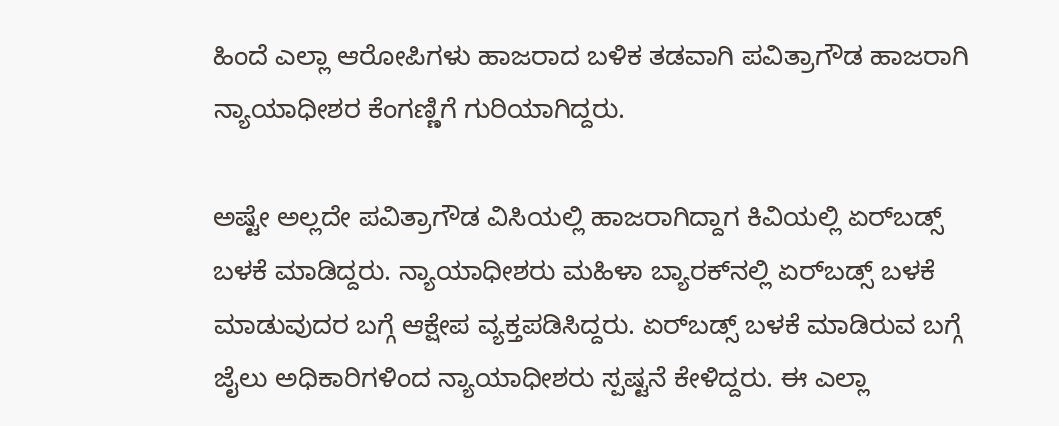ಹಿಂದೆ ಎಲ್ಲಾ ಆರೋಪಿಗಳು ಹಾಜರಾದ ಬಳಿಕ ತಡವಾಗಿ ಪವಿತ್ರಾಗೌಡ ಹಾಜರಾಗಿ ನ್ಯಾಯಾಧೀಶರ ಕೆಂಗಣ್ಣಿಗೆ ಗುರಿಯಾಗಿದ್ದರು.

ಅಷ್ಟೇ ಅಲ್ಲದೇ ಪವಿತ್ರಾಗೌಡ ವಿಸಿಯಲ್ಲಿ ಹಾಜರಾಗಿದ್ದಾಗ ಕಿವಿಯಲ್ಲಿ ಏರ್‌ಬಡ್ಸ್ ಬಳಕೆ ಮಾಡಿದ್ದರು. ನ್ಯಾಯಾಧೀಶರು ಮಹಿಳಾ ಬ್ಯಾರಕ್‌ನಲ್ಲಿ ಏರ್‌ಬಡ್ಸ್ ಬಳಕೆ ಮಾಡುವುದರ ಬಗ್ಗೆ ಆಕ್ಷೇಪ ವ್ಯಕ್ತಪಡಿಸಿದ್ದರು. ಏರ್‌ಬಡ್ಸ್ ಬಳಕೆ ಮಾಡಿರುವ ಬಗ್ಗೆ ಜೈಲು ಅಧಿಕಾರಿಗಳಿಂದ ನ್ಯಾಯಾಧೀಶರು ಸ್ಪಷ್ಟನೆ ಕೇಳಿದ್ದರು. ಈ ಎಲ್ಲಾ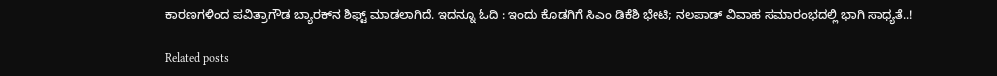ಕಾರಣಗಳಿಂದ ಪವಿತ್ರಾಗೌಡ ಬ್ಯಾರಕ್‌ನ ಶಿಫ್ಟ್ ಮಾಡಲಾಗಿದೆ. ಇದನ್ನೂ ಓದಿ : ಇಂದು ಕೊಡಗಿಗೆ ಸಿಎಂ ಡಿಕೆಶಿ ಭೇಟಿ; ನಲಪಾಡ್ ವಿವಾಹ ಸಮಾರಂಭದಲ್ಲಿ ಭಾಗಿ ಸಾಧ್ಯತೆ..!

Related posts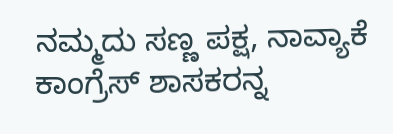ನಮ್ಮದು ಸಣ್ಣ ಪಕ್ಷ, ನಾವ್ಯಾಕೆ ಕಾಂಗ್ರೆಸ್ ಶಾಸಕರನ್ನ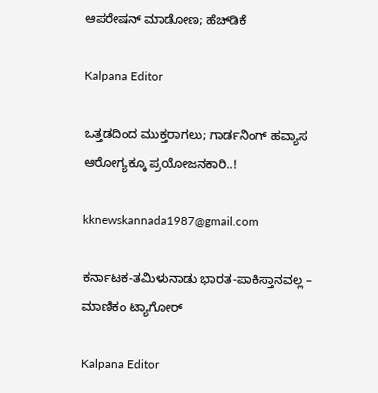ಆಪರೇಷನ್ ಮಾಡೋಣ; ಹೆಚ್‌ಡಿಕೆ

Kalpana Editor

ಒತ್ತಡದಿಂದ ಮುಕ್ತರಾಗಲು; ಗಾರ್ಡನಿಂಗ್‌ ಹವ್ಯಾಸ ಆರೋಗ್ಯಕ್ಕೂ ಪ್ರಯೋಜನಕಾರಿ..!

kknewskannada1987@gmail.com

ಕರ್ನಾಟಕ-ತಮಿಳುನಾಡು ಭಾರತ-ಪಾಕಿಸ್ತಾನವಲ್ಲ – ಮಾಣಿಕಂ ಟ್ಯಾಗೋರ್

Kalpana Editor